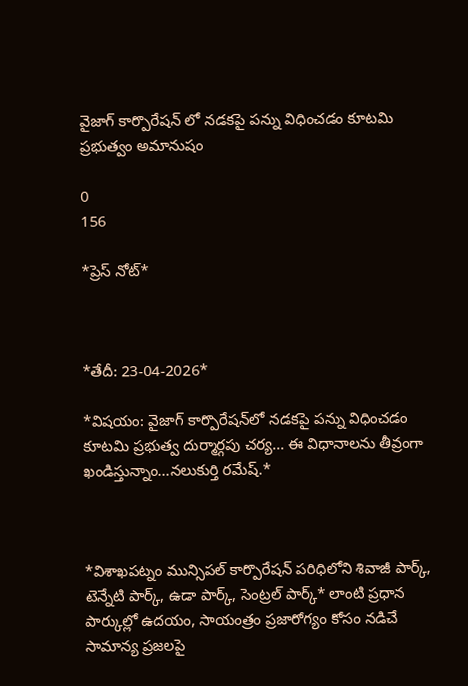వైజాగ్ కార్పొరేషన్ లో నడకపై పన్ను విధించడం కూటమి ప్రభుత్వం అమానుషం

0
156

*ప్రెస్ నోట్*



*తేదీ: 23-04-2026*

*విషయం: వైజాగ్ కార్పొరేషన్‌లో నడకపై పన్ను విధించడం కూటమి ప్రభుత్వ దుర్మార్గపు చర్య... ఈ విధానాలను తీవ్రంగా ఖండిస్తున్నాం...నలుకుర్తి రమేష్.*



*విశాఖపట్నం మున్సిపల్ కార్పొరేషన్ పరిధిలోని శివాజీ పార్క్, టెన్నేటి పార్క్, ఉడా పార్క్, సెంట్రల్ పార్క్* లాంటి ప్రధాన పార్కుల్లో ఉదయం, సాయంత్రం ప్రజారోగ్యం కోసం నడిచే సామాన్య ప్రజలపై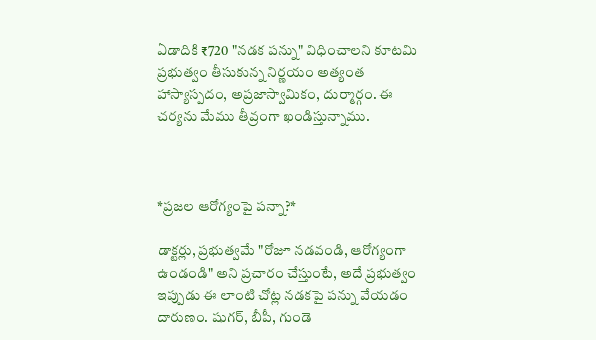ఏడాదికి ₹720 "నడక పన్ను" విధించాలని కూటమి ప్రభుత్వం తీసుకున్న నిర్ణయం అత్యంత హాస్యాస్పదం, అప్రజాస్వామికం, దుర్మార్గం. ఈ చర్యను మేము తీవ్రంగా ఖండిస్తున్నాము.



*ప్రజల ఆరోగ్యంపై పన్నా?*

డాక్టర్లు, ప్రభుత్వమే "రోజూ నడవండి, ఆరోగ్యంగా ఉండండి" అని ప్రచారం చేస్తుంటే, అదే ప్రభుత్వం ఇప్పుడు ఈ లాంటి చోట్ల నడకపై పన్ను వేయడం దారుణం. షుగర్, బీపీ, గుండె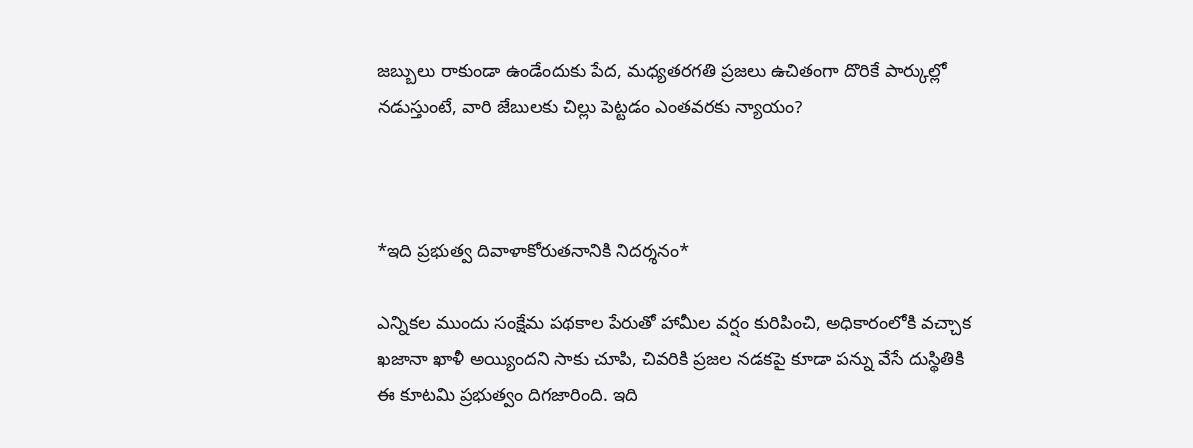జబ్బులు రాకుండా ఉండేందుకు పేద, మధ్యతరగతి ప్రజలు ఉచితంగా దొరికే పార్కుల్లో నడుస్తుంటే, వారి జేబులకు చిల్లు పెట్టడం ఎంతవరకు న్యాయం?



*ఇది ప్రభుత్వ దివాళాకోరుతనానికి నిదర్శనం*

ఎన్నికల ముందు సంక్షేమ పథకాల పేరుతో హామీల వర్షం కురిపించి, అధికారంలోకి వచ్చాక ఖజానా ఖాళీ అయ్యిందని సాకు చూపి, చివరికి ప్రజల నడకపై కూడా పన్ను వేసే దుస్థితికి ఈ కూటమి ప్రభుత్వం దిగజారింది. ఇది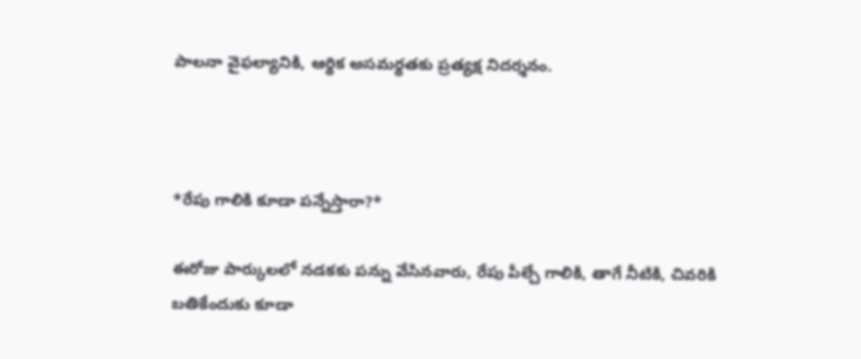పాలనా వైఫల్యానికి, ఆర్థిక అసమర్థతకు ప్రత్యక్ష నిదర్శనం.



*రేపు గాలికి కూడా పన్నేస్తారా?*

ఈరోజు పార్కులలో నడకకు పన్ను వేసినవారు, రేపు పీల్చే గాలికి, తాగే నీటికి, చివరికి బతికేందుకు కూడా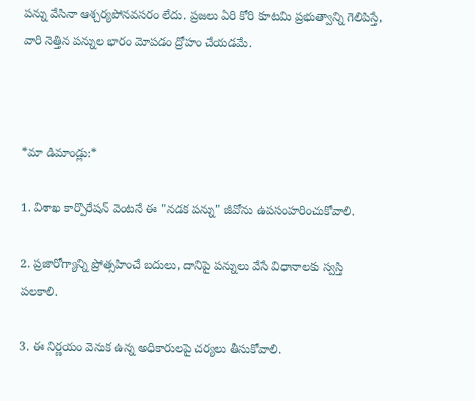పన్ను వేసినా ఆశ్చర్యపోనవసరం లేదు. ప్రజలు ఏరి కోరి కూటమి ప్రభుత్వాన్ని గెలిపిస్తే, వారి నెత్తిన పన్నుల భారం మోపడం ద్రోహం చేయడమే.



*మా డిమాండ్లు:*

1. విశాఖ కార్పొరేషన్ వెంటనే ఈ "నడక పన్ను" జీవోను ఉపసంహరించుకోవాలి.

2. ప్రజారోగ్యాన్ని ప్రోత్సహించే బదులు, దానిపై పన్నులు వేసే విధానాలకు స్వస్తి పలకాలి.

3. ఈ నిర్ణయం వెనుక ఉన్న అధికారులపై చర్యలు తీసుకోవాలి.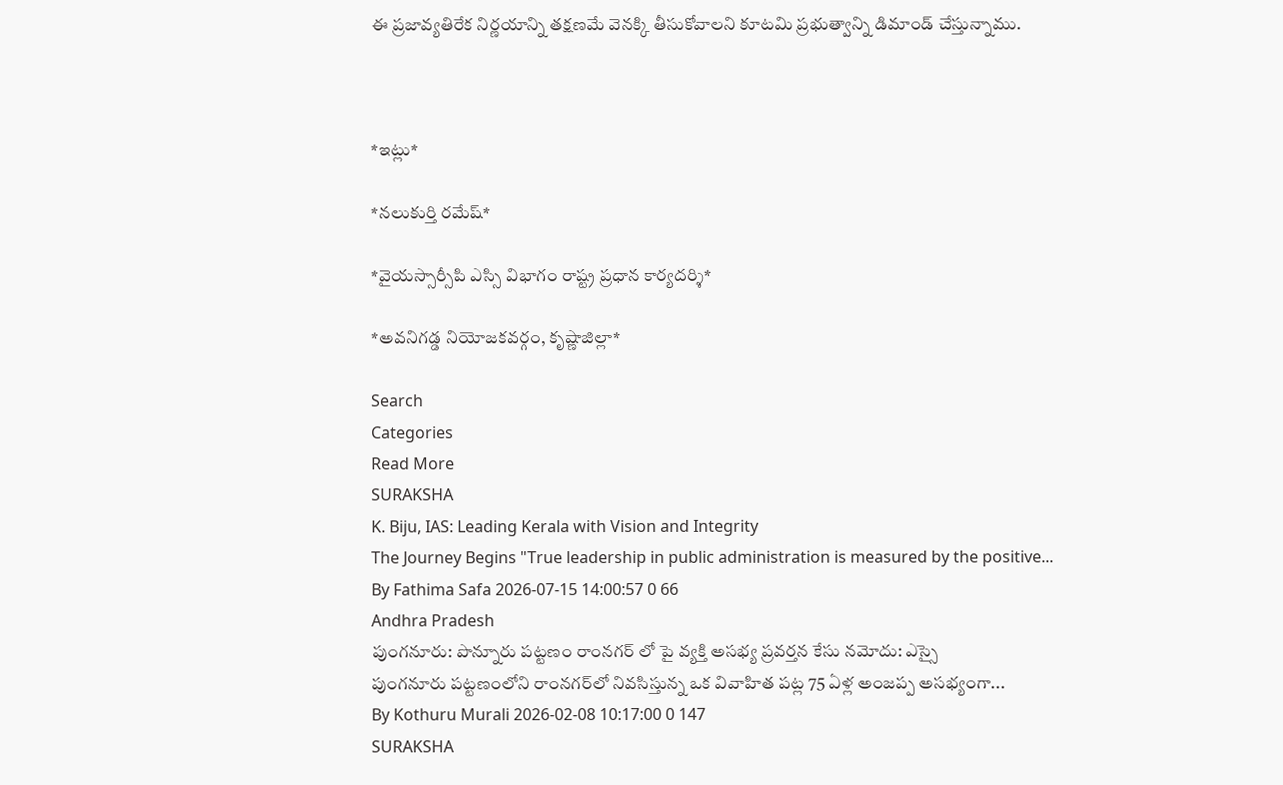ఈ ప్రజావ్యతిరేక నిర్ణయాన్ని తక్షణమే వెనక్కి తీసుకోవాలని కూటమి ప్రభుత్వాన్ని డిమాండ్ చేస్తున్నాము.



*ఇట్లు*

*నలుకుర్తి రమేష్*

*వైయస్సార్సీపి ఎస్సి విభాగం రాష్ట్ర ప్రధాన కార్యదర్శి*

*అవనిగడ్డ నియోజకవర్గం, కృష్ణాజిల్లా*

Search
Categories
Read More
SURAKSHA
K. Biju, IAS: Leading Kerala with Vision and Integrity
The Journey Begins "True leadership in public administration is measured by the positive...
By Fathima Safa 2026-07-15 14:00:57 0 66
Andhra Pradesh
పుంగనూరు: పొన్నూరు పట్టణం రాంనగర్ లో పై వ్యక్తి అసభ్య ప్రవర్తన కేసు నమోదు: ఎస్సై
పుంగనూరు పట్టణంలోని రాంనగర్‌లో నివసిస్తున్న ఒక వివాహిత పట్ల 75 ఏళ్ల అంజప్ప అసభ్యంగా...
By Kothuru Murali 2026-02-08 10:17:00 0 147
SURAKSHA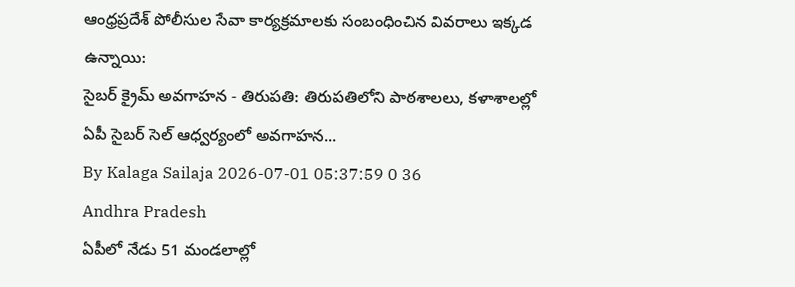ఆంధ్రప్రదేశ్ పోలీసుల సేవా కార్యక్రమాలకు సంబంధించిన వివరాలు ఇక్కడ ఉన్నాయి:
సైబర్ క్రైమ్ అవగాహన - తిరుపతి: తిరుపతిలోని పాఠశాలలు, కళాశాలల్లో ఏపీ సైబర్ సెల్ ఆధ్వర్యంలో అవగాహన...
By Kalaga Sailaja 2026-07-01 05:37:59 0 36
Andhra Pradesh
ఏపీలో నేడు 51 మండలాల్లో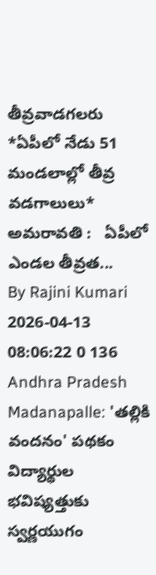తీవ్రవాడగలరు
*ఏపీలో నేడు 51 మండలాల్లో తీవ్ర వడగాలులు*    అమరావతి :   ఏపీలో ఎండల తీవ్రత...
By Rajini Kumari 2026-04-13 08:06:22 0 136
Andhra Pradesh
Madanapalle: 'తల్లికి వందనం' పథకం విద్యార్థుల భవిష్యత్తుకు స్వర్ణయుగం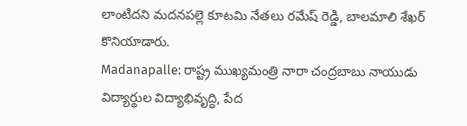లాంటిదని మదనపల్లె కూటమి నేతలు రమేష్ రెడ్డి, బాలమాలి శేఖర్ కొనియాడారు.
Madanapalle: రాష్ట్ర ముఖ్యమంత్రి నారా చంద్రబాబు నాయుడు విద్యార్థుల విద్యాభివృద్ధి, పేద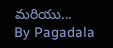మరియు...
By Pagadala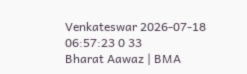Venkateswar 2026-07-18 06:57:23 0 33
Bharat Aawaz | BMA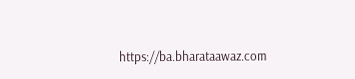https://ba.bharataawaz.com